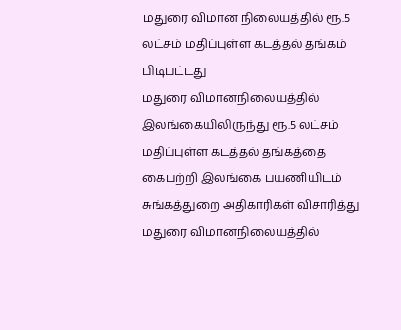மதுரை விமான நிலையத்தில் ரூ.5 லட்சம் மதிப்புள்ள கடத்தல் தங்கம் பிடிபட்டது
மதுரை விமானநிலையத்தில் இலங்கையிலிருந்து ரூ.5 லட்சம் மதிப்புள்ள கடத்தல் தங்கத்தை கைபற்றி இலங்கை பயணியிடம் சுங்கத்துறை அதிகாரிகள் விசாரித்து
மதுரை விமானநிலையத்தில்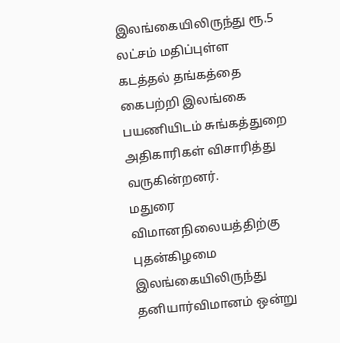இலங்கையிலிருந்து ரூ.5 லட்சம் மதிப்புள்ள கடத்தல் தங்கத்தை கைபற்றி இலங்கை பயணியிடம் சுங்கத்துறை அதிகாரிகள் விசாரித்து வருகின்றனர்.
மதுரை விமானநிலையத்திற்கு புதன்கிழமை இலங்கையிலிருந்து தனியார்விமானம் ஒன்று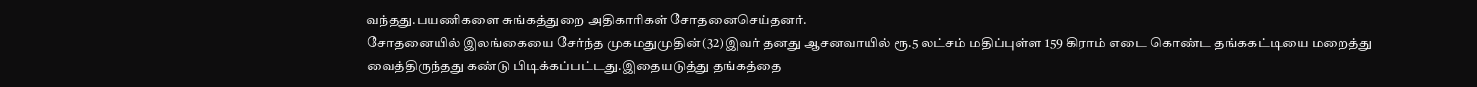வந்தது.பயணிகளை சுங்கத்துறை அதிகாரிகள் சோதனைசெய்தனர்.
சோதனையில் இலங்கையை சேர்ந்த முகமதுமுதின்(32)இவர் தனது ஆசனவாயில் ரூ.5 லட்சம் மதிப்புள்ள 159 கிராம் எடை கொண்ட தங்ககட்டியை மறைத்து வைத்திருந்தது கண்டு பிடிக்கப்பட்டது.இதையடுத்து தங்கத்தை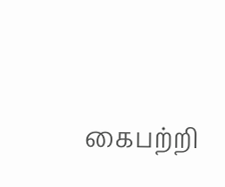கைபற்றி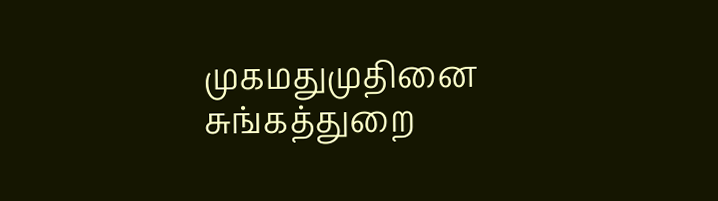முகமதுமுதினை சுங்கத்துறை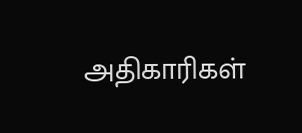அதிகாரிகள்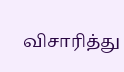விசாரித்து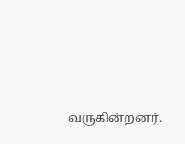வருகின்றனர்.